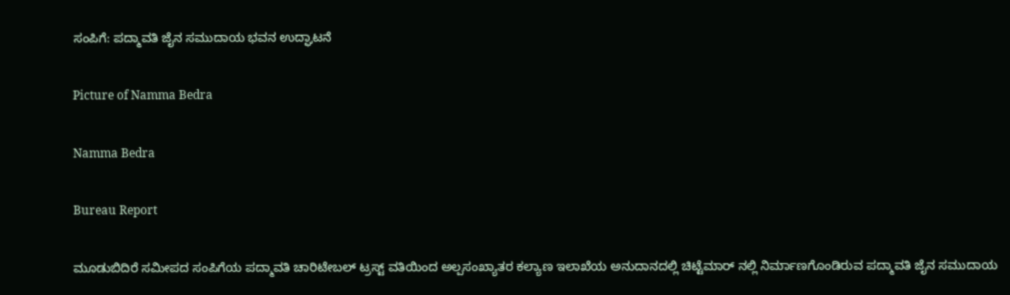ಸಂಪಿಗೆ: ಪದ್ಮಾವತಿ ಜೈನ ಸಮುದಾಯ ಭವನ ಉದ್ಘಾಟನೆ

Picture of Namma Bedra

Namma Bedra

Bureau Report

ಮೂಡುಬಿದಿರೆ ಸಮೀಪದ ಸಂಪಿಗೆಯ ಪದ್ಮಾವತಿ ಚಾರಿಟೇಬಲ್ ಟ್ರಸ್ಟ್ ವತಿಯಿಂದ ಅಲ್ಪಸಂಖ್ಯಾತರ ಕಲ್ಯಾಣ ಇಲಾಖೆಯ ಅನುದಾನದಲ್ಲಿ ಚಿಟ್ಟೆಮಾರ್ ನಲ್ಲಿ ನಿರ್ಮಾಣಗೊಂಡಿರುವ ಪದ್ಮಾವತಿ ಜೈನ ಸಮುದಾಯ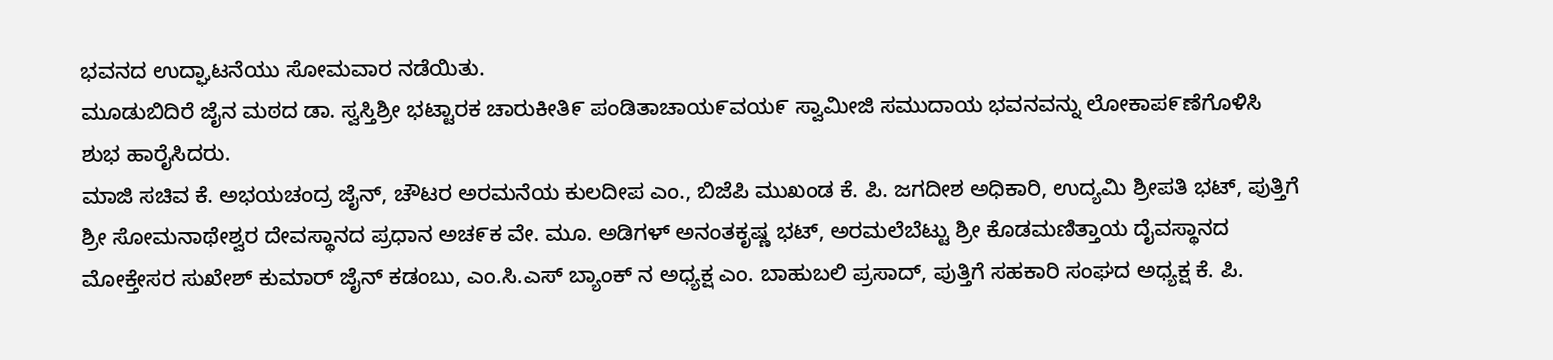ಭವನದ ಉದ್ಘಾಟನೆಯು ಸೋಮವಾರ ನಡೆಯಿತು.
ಮೂಡುಬಿದಿರೆ ಜೈನ ಮಠದ ಡಾ. ಸ್ವಸ್ತಿಶ್ರೀ ಭಟ್ಟಾರಕ ಚಾರುಕೀತಿ೯ ಪಂಡಿತಾಚಾಯ೯ವಯ೯ ಸ್ವಾಮೀಜಿ ಸಮುದಾಯ ಭವನವನ್ನು ಲೋಕಾಪ೯ಣೆಗೊಳಿಸಿ ಶುಭ ಹಾರೈಸಿದರು.
ಮಾಜಿ ಸಚಿವ ಕೆ. ಅಭಯಚಂದ್ರ ಜೈನ್, ಚೌಟರ ಅರಮನೆಯ ಕುಲದೀಪ ಎಂ., ಬಿಜೆಪಿ ಮುಖಂಡ ಕೆ. ಪಿ. ಜಗದೀಶ ಅಧಿಕಾರಿ, ಉದ್ಯಮಿ ಶ್ರೀಪತಿ ಭಟ್, ಪುತ್ತಿಗೆ ಶ್ರೀ ಸೋಮನಾಥೇಶ್ವರ ದೇವಸ್ಥಾನದ ಪ್ರಧಾನ ಅಚ೯ಕ ವೇ. ಮೂ. ಅಡಿಗಳ್ ಅನಂತಕೃಷ್ಣ ಭಟ್, ಅರಮಲೆಬೆಟ್ಟು ಶ್ರೀ ಕೊಡಮಣಿತ್ತಾಯ ದೈವಸ್ಥಾನದ ಮೋಕ್ತೇಸರ ಸುಖೇಶ್ ಕುಮಾರ್ ಜೈನ್ ಕಡಂಬು, ಎಂ.ಸಿ.ಎಸ್ ಬ್ಯಾಂಕ್ ನ ಅಧ್ಯಕ್ಷ ಎಂ. ಬಾಹುಬಲಿ ಪ್ರಸಾದ್, ಪುತ್ತಿಗೆ ಸಹಕಾರಿ ಸಂಘದ ಅಧ್ಯಕ್ಷ ಕೆ. ಪಿ.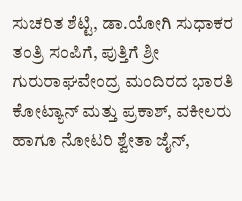ಸುಚರಿತ ಶೆಟ್ಟಿ, ಡಾ.ಯೋಗಿ ಸುಧಾಕರ ತಂತ್ರಿ ಸಂಪಿಗೆ, ಪುತ್ತಿಗೆ ಶ್ರೀ ಗುರುರಾಘವೇಂದ್ರ ಮಂದಿರದ ಭಾರತಿ ಕೋಟ್ಯಾನ್ ಮತ್ತು ಪ್ರಕಾಶ್, ವಕೀಲರು ಹಾಗೂ ನೋಟರಿ ಶ್ವೇತಾ ಜೈನ್,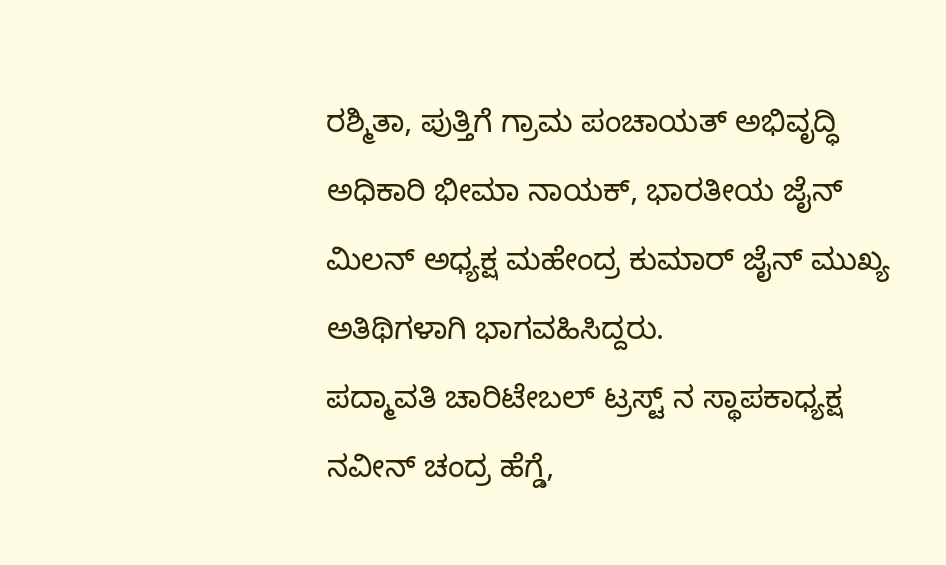ರಶ್ಮಿತಾ, ಪುತ್ತಿಗೆ ಗ್ರಾಮ ಪಂಚಾಯತ್ ಅಭಿವೃದ್ಧಿ ಅಧಿಕಾರಿ ಭೀಮಾ ನಾಯಕ್, ಭಾರತೀಯ ಜೈನ್ ಮಿಲನ್ ಅಧ್ಯಕ್ಷ ಮಹೇಂದ್ರ ಕುಮಾರ್ ಜೈನ್ ಮುಖ್ಯ ಅತಿಥಿಗಳಾಗಿ ಭಾಗವಹಿಸಿದ್ದರು.
ಪದ್ಮಾವತಿ ಚಾರಿಟೇಬಲ್ ಟ್ರಸ್ಟ್ ನ ಸ್ಥಾಪಕಾಧ್ಯಕ್ಷ ನವೀನ್ ಚಂದ್ರ ಹೆಗ್ಡೆ,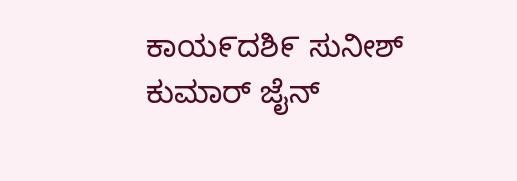ಕಾಯ೯ದಶಿ೯ ಸುನೀಶ್ ಕುಮಾರ್ ಜೈನ್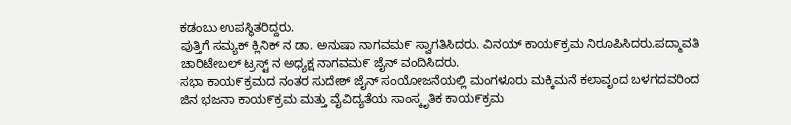ಕಡಂಬು ಉಪಸ್ಥಿತರಿದ್ದರು.
ಪುತ್ತಿಗೆ ಸಮ್ಯಕ್ ಕ್ಲಿನಿಕ್ ನ ಡಾ. ಅನುಷಾ ನಾಗವಮ೯ ಸ್ವಾಗತಿಸಿದರು. ವಿನಯ್ ಕಾಯ೯ಕ್ರಮ ನಿರೂಪಿಸಿದರು.ಪದ್ಮಾವತಿ ಚಾರಿಟೇಬಲ್ ಟ್ರಸ್ಟ್ ನ ಅಧ್ಯಕ್ಷ ನಾಗವಮ೯ ಜೈನ್ ವಂದಿಸಿದರು.
ಸಭಾ ಕಾಯ೯ಕ್ರಮದ ನಂತರ ಸುದೇಶ್ ಜೈನ್ ಸಂಯೋಜನೆಯಲ್ಲಿ ಮಂಗಳೂರು ಮಕ್ಕಿಮನೆ ಕಲಾವೃಂದ ಬಳಗದವರಿಂದ ಜಿನ ಭಜನಾ ಕಾಯ೯ಕ್ರಮ ಮತ್ತು ವೈವಿದ್ಯತೆಯ ಸಾಂಸ್ಕೃತಿಕ ಕಾಯ೯ಕ್ರಮ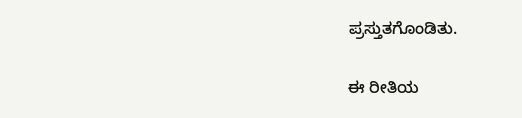ಪ್ರಸ್ತುತಗೊಂಡಿತು.

ಈ ರೀತಿಯ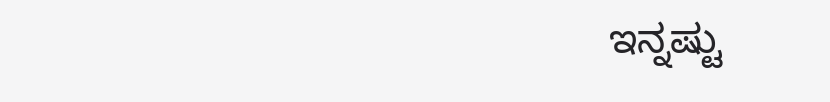ಇನ್ನಷ್ಟು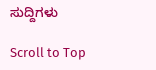ಸುದ್ದಿಗಳು

Scroll to Top